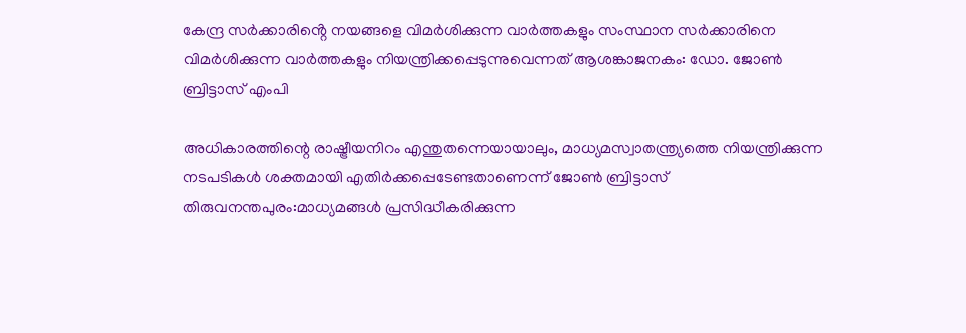കേന്ദ്ര സർക്കാരിൻ്റെ നയങ്ങളെ വിമർശിക്കുന്ന വാർത്തകളും സംസ്ഥാന സർക്കാരിനെ വിമർശിക്കുന്ന വാർത്തകളും നിയന്ത്രിക്കപ്പെടുന്നുവെന്നത് ആശങ്കാജനകം: ഡോ. ജോൺ ബ്രിട്ടാസ് എംപി

അധികാരത്തിന്റെ രാഷ്ട്രീയനിറം എന്തുതന്നെയായാലും, മാധ്യമസ്വാതന്ത്ര്യത്തെ നിയന്ത്രിക്കുന്ന നടപടികൾ ശക്തമായി എതിർക്കപ്പെടേണ്ടതാണെന്ന് ജോൺ ബ്രിട്ടാസ്
തിരുവനന്തപുരം:മാധ്യമങ്ങൾ പ്രസിദ്ധീകരിക്കുന്ന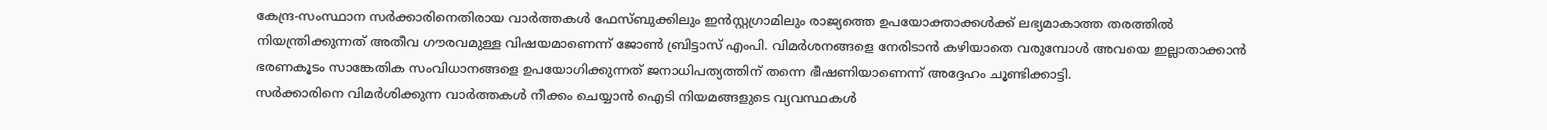കേന്ദ്ര-സംസ്ഥാന സർക്കാരിനെതിരായ വാർത്തകൾ ഫേസ്ബുക്കിലും ഇൻസ്റ്റഗ്രാമിലും രാജ്യത്തെ ഉപയോക്താക്കൾക്ക് ലഭ്യമാകാത്ത തരത്തിൽ നിയന്ത്രിക്കുന്നത് അതീവ ഗൗരവമുള്ള വിഷയമാണെന്ന് ജോൺ ബ്രിട്ടാസ് എംപി. വിമർശനങ്ങളെ നേരിടാൻ കഴിയാതെ വരുമ്പോൾ അവയെ ഇല്ലാതാക്കാൻ ഭരണകൂടം സാങ്കേതിക സംവിധാനങ്ങളെ ഉപയോഗിക്കുന്നത് ജനാധിപത്യത്തിന് തന്നെ ഭീഷണിയാണെന്ന് അദ്ദേഹം ചൂണ്ടിക്കാട്ടി.
സർക്കാരിനെ വിമർശിക്കുന്ന വാർത്തകൾ നീക്കം ചെയ്യാൻ ഐടി നിയമങ്ങളുടെ വ്യവസ്ഥകൾ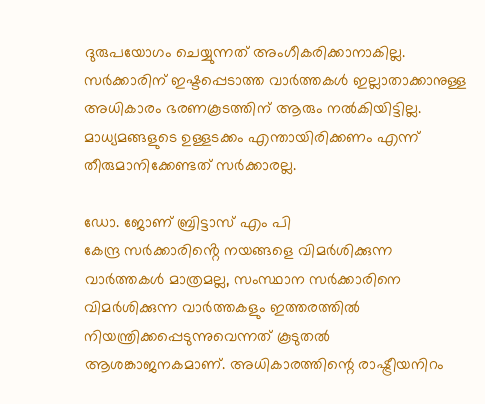ദുരുപയോഗം ചെയ്യുന്നത് അംഗീകരിക്കാനാകില്ല. സർക്കാരിന് ഇഷ്ടപ്പെടാത്ത വാർത്തകൾ ഇല്ലാതാക്കാനുള്ള അധികാരം ഭരണകൂടത്തിന് ആരും നൽകിയിട്ടില്ല. മാധ്യമങ്ങളുടെ ഉള്ളടക്കം എന്തായിരിക്കണം എന്ന് തീരുമാനിക്കേണ്ടത് സർക്കാരല്ല.

ഡോ. ജോണ് ബ്രിട്ടാസ് എം പി
കേന്ദ്ര സർക്കാരിൻ്റെ നയങ്ങളെ വിമർശിക്കുന്ന വാർത്തകൾ മാത്രമല്ല, സംസ്ഥാന സർക്കാരിനെ വിമർശിക്കുന്ന വാർത്തകളും ഇത്തരത്തിൽ നിയന്ത്രിക്കപ്പെടുന്നുവെന്നത് കൂടുതൽ ആശങ്കാജനകമാണ്. അധികാരത്തിന്റെ രാഷ്ട്രീയനിറം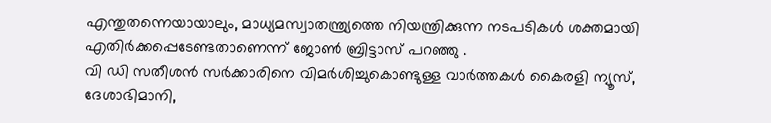എന്തുതന്നെയായാലും, മാധ്യമസ്വാതന്ത്ര്യത്തെ നിയന്ത്രിക്കുന്ന നടപടികൾ ശക്തമായി എതിർക്കപ്പെടേണ്ടതാണെന്ന് ജോൺ ബ്രിട്ടാസ് പറഞ്ഞു .
വി ഡി സതീശൻ സർക്കാരിനെ വിമർശിച്ചുകൊണ്ടുള്ള വാർത്തകൾ കൈരളി ന്യൂസ്, ദേശാഭിമാനി,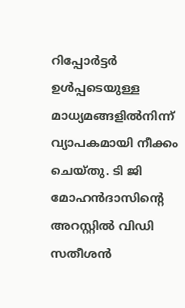റിപ്പോർട്ടർ ഉൾപ്പടെയുള്ള മാധ്യമങ്ങളിൽനിന്ന് വ്യാപകമായി നീക്കം ചെയ്തു. ടി ജി മോഹൻദാസിന്റെ അറസ്റ്റിൽ വിഡി സതീശൻ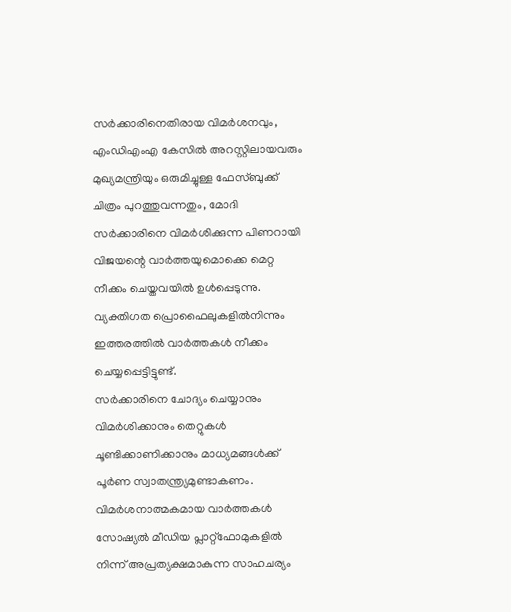സർക്കാരിനെതിരായ വിമർശനവും, എംഡിഎംഎ കേസിൽ അറസ്റ്റിലായവരും മുഖ്യമന്ത്രിയും ഒരുമിച്ചുള്ള ഫേസ്ബുക്ക് ചിത്രം പുറത്തുവന്നതും, മോദി സർക്കാരിനെ വിമർശിക്കുന്ന പിണറായി വിജയന്റെ വാർത്തയുമൊക്കെ മെറ്റ നീക്കം ചെയ്തവയിൽ ഉൾപ്പെടുന്നു. വ്യക്തിഗത പ്രൊഫൈലുകളിൽനിന്നും ഇത്തരത്തിൽ വാർത്തകൾ നീക്കം ചെയ്യപ്പെട്ടിട്ടുണ്ട്.
സർക്കാരിനെ ചോദ്യം ചെയ്യാനും വിമർശിക്കാനും തെറ്റുകൾ ചൂണ്ടിക്കാണിക്കാനും മാധ്യമങ്ങൾക്ക് പൂർണ സ്വാതന്ത്ര്യമുണ്ടാകണം. വിമർശനാത്മകമായ വാർത്തകൾ സോഷ്യൽ മീഡിയ പ്ലാറ്റ്ഫോമുകളിൽ നിന്ന് അപ്രത്യക്ഷമാകുന്ന സാഹചര്യം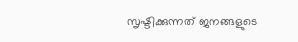സൃഷ്ടിക്കുന്നത് ജനങ്ങളുടെ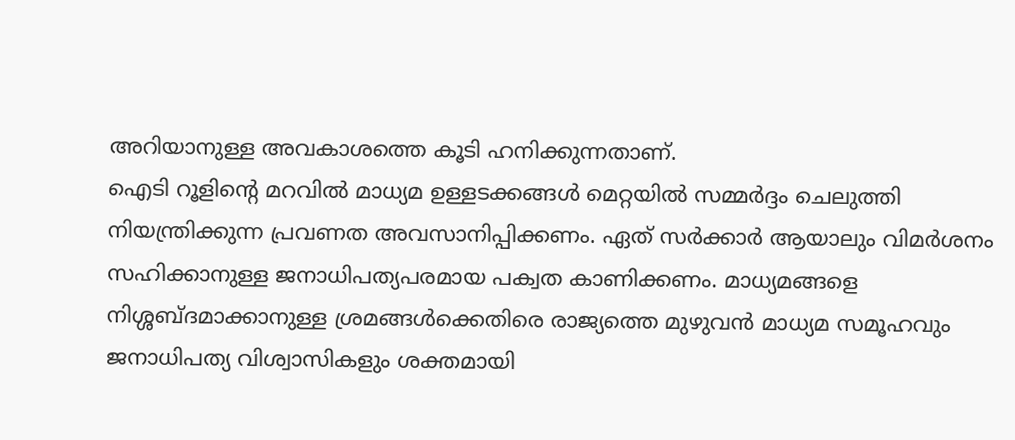അറിയാനുള്ള അവകാശത്തെ കൂടി ഹനിക്കുന്നതാണ്.
ഐടി റൂളിന്റെ മറവിൽ മാധ്യമ ഉള്ളടക്കങ്ങൾ മെറ്റയിൽ സമ്മർദ്ദം ചെലുത്തി നിയന്ത്രിക്കുന്ന പ്രവണത അവസാനിപ്പിക്കണം. ഏത് സർക്കാർ ആയാലും വിമർശനം സഹിക്കാനുള്ള ജനാധിപത്യപരമായ പക്വത കാണിക്കണം. മാധ്യമങ്ങളെ നിശ്ശബ്ദമാക്കാനുള്ള ശ്രമങ്ങൾക്കെതിരെ രാജ്യത്തെ മുഴുവൻ മാധ്യമ സമൂഹവും ജനാധിപത്യ വിശ്വാസികളും ശക്തമായി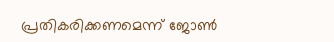പ്രതികരിക്കണമെന്ന് ജോൺ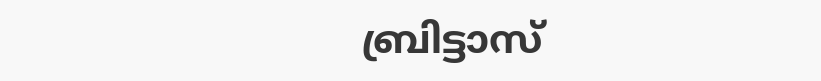ബ്രിട്ടാസ്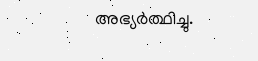അഭ്യർത്ഥിച്ചു.